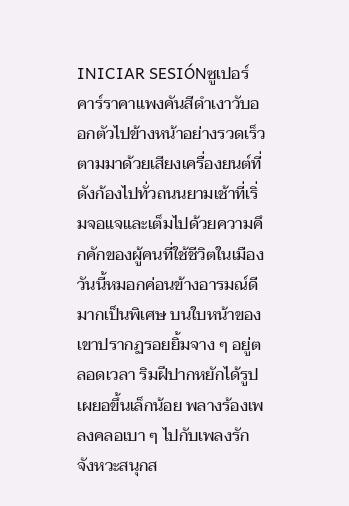INICIAR SESIÓNซูเปอร์คาร์ราคาแพงคันสีดำเงาวับออกตัวไปข้างหน้าอย่างรวดเร็ว ตามมาด้วยเสียงเครื่องยนต์ที่ดังก้องไปทั่วถนนยามเช้าที่เริ่มจอแจและเต็มไปด้วยความคึกคักของผู้คนที่ใช้ชีวิตในเมือง วันนี้หมอกค่อนข้างอารมณ์ดีมากเป็นพิเศษ บนใบหน้าของเขาปรากฏรอยยิ้มจาง ๆ อยู่ตลอดเวลา ริมฝีปากหยักได้รูปเผยอขึ้นเล็กน้อย พลางร้องเพลงคลอเบา ๆ ไปกับเพลงรักจังหวะสนุกส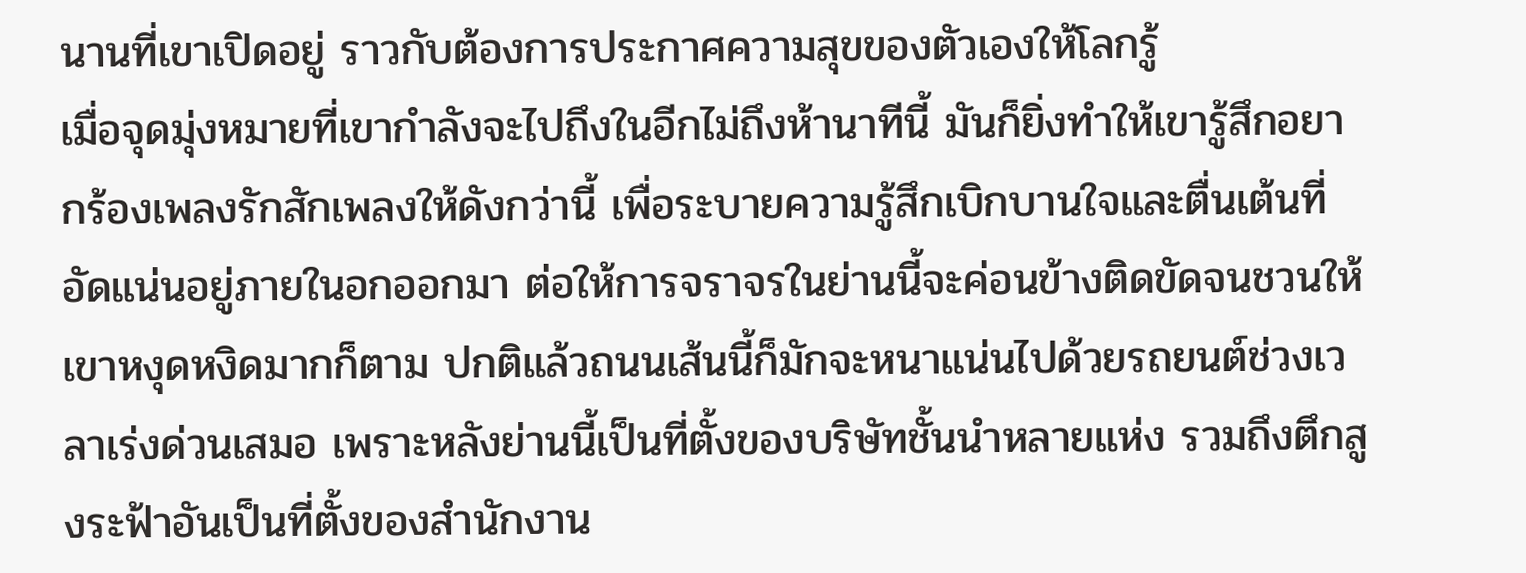นานที่เขาเปิดอยู่ ราวกับต้องการประกาศความสุขของตัวเองให้โลกรู้
เมื่อจุดมุ่งหมายที่เขากำลังจะไปถึงในอีกไม่ถึงห้านาทีนี้ มันก็ยิ่งทำให้เขารู้สึกอยากร้องเพลงรักสักเพลงให้ดังกว่านี้ เพื่อระบายความรู้สึกเบิกบานใจและตื่นเต้นที่อัดแน่นอยู่ภายในอกออกมา ต่อให้การจราจรในย่านนี้จะค่อนข้างติดขัดจนชวนให้เขาหงุดหงิดมากก็ตาม ปกติแล้วถนนเส้นนี้ก็มักจะหนาแน่นไปด้วยรถยนต์ช่วงเวลาเร่งด่วนเสมอ เพราะหลังย่านนี้เป็นที่ตั้งของบริษัทชั้นนำหลายแห่ง รวมถึงตึกสูงระฟ้าอันเป็นที่ตั้งของสำนักงาน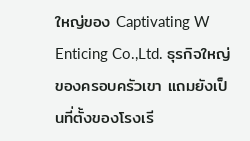ใหญ่ของ Captivating W Enticing Co.,Ltd. ธุรกิจใหญ่ของครอบครัวเขา แถมยังเป็นที่ตั้งของโรงเรี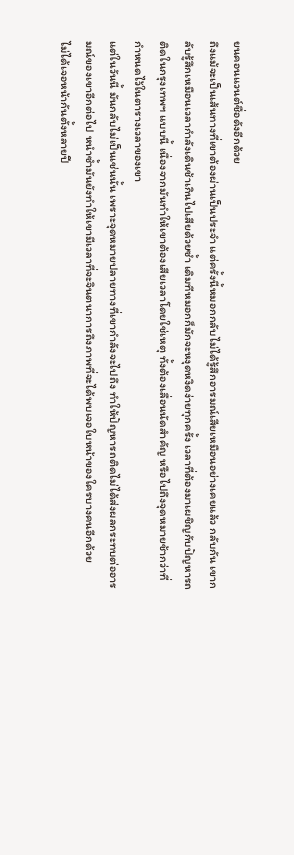ยนคอนแวนต์ชื่อดังอีกด้วย
ถึงแม้จะเป็นเส้นทางที่เขาต้องผ่านเป็นประจำ แต่ครั้งนี้หมอกกลับไม่ได้รู้สึกอารมณ์เสียเหมือนอย่างเคยแล้ว กลับกัน เขากลับรู้สึกเหมือนเวลากำลังเดินช้าเกินไปเสียด้วยซ้ำ เดิมทีหมอกก็มักจะหงุดหงิดง่ายทุกครั้ง เวลาที่ต้องมาเผชิญกับปัญหารถติดในกรุงเทพฯ แบบนี้ เนื่องจากมันทำให้เขาต้องเสียเวลาโดยใช่เหตุ ทั้งต้องเลื่อนนัดสำคัญ หรือไปถึงจุดหมายช้ากว่าที่กำหนดไว้ในตารางเวลาของเขา
แต่ในวันนี้ มันกลับไม่เป็นเช่นนั้น เพราะจุดหมายปลายทางที่เขากำลังจะไปถึง ทำให้ปัญหารถติดไม่ได้ส่งผลกระทบต่ออารมณ์ของเขาอีกต่อไป หนำซ้ำมันยังทำให้เขามีเวลาที่จะจินตนาการถึงภาพที่จะได้พบเจอใบหน้าของใครบางคนอีกด้วย
ไม่ได้เจอหน้ากันตั้งหลายปี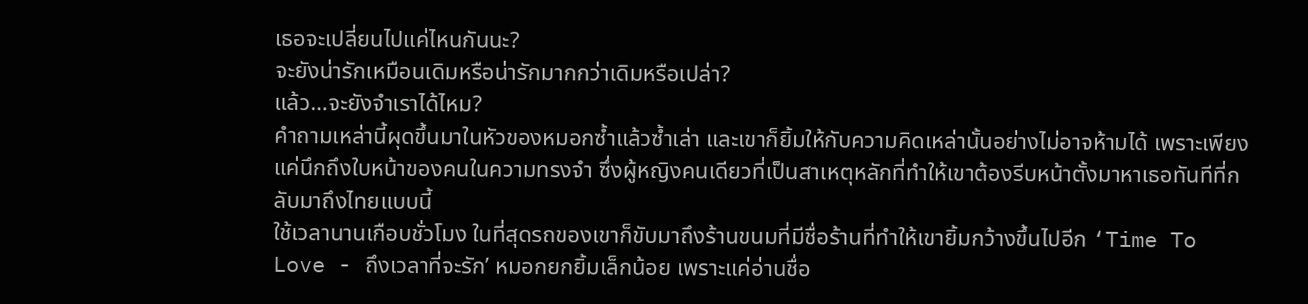เธอจะเปลี่ยนไปแค่ไหนกันนะ?
จะยังน่ารักเหมือนเดิมหรือน่ารักมากกว่าเดิมหรือเปล่า?
แล้ว…จะยังจำเราได้ไหม?
คำถามเหล่านี้ผุดขึ้นมาในหัวของหมอกซ้ำแล้วซ้ำเล่า และเขาก็ยิ้มให้กับความคิดเหล่านั้นอย่างไม่อาจห้ามได้ เพราะเพียงแค่นึกถึงใบหน้าของคนในความทรงจำ ซึ่งผู้หญิงคนเดียวที่เป็นสาเหตุหลักที่ทำให้เขาต้องรีบหน้าตั้งมาหาเธอทันทีที่กลับมาถึงไทยแบบนี้
ใช้เวลานานเกือบชั่วโมง ในที่สุดรถของเขาก็ขับมาถึงร้านขนมที่มีชื่อร้านที่ทำให้เขายิ้มกว้างขึ้นไปอีก ‘Time To Love - ถึงเวลาที่จะรัก’ หมอกยกยิ้มเล็กน้อย เพราะแค่อ่านชื่อ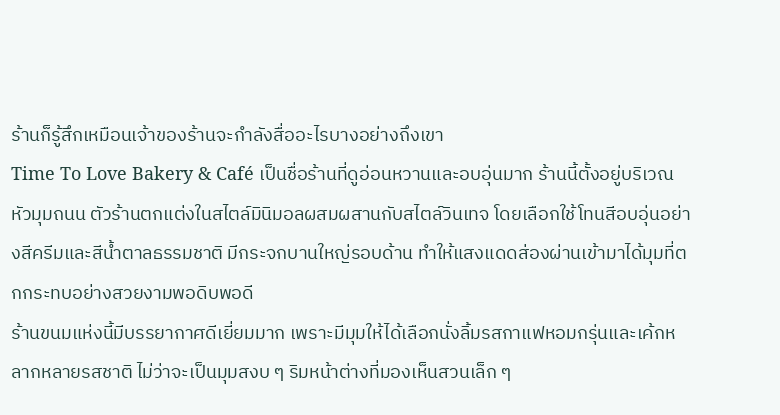ร้านก็รู้สึกเหมือนเจ้าของร้านจะกำลังสื่ออะไรบางอย่างถึงเขา
Time To Love Bakery & Café เป็นชื่อร้านที่ดูอ่อนหวานและอบอุ่นมาก ร้านนี้ตั้งอยู่บริเวณหัวมุมถนน ตัวร้านตกแต่งในสไตล์มินิมอลผสมผสานกับสไตล์วินเทจ โดยเลือกใช้โทนสีอบอุ่นอย่างสีครีมและสีน้ำตาลธรรมชาติ มีกระจกบานใหญ่รอบด้าน ทำให้แสงแดดส่องผ่านเข้ามาได้มุมที่ตกกระทบอย่างสวยงามพอดิบพอดี
ร้านขนมแห่งนี้มีบรรยากาศดีเยี่ยมมาก เพราะมีมุมให้ได้เลือกนั่งลิ้มรสกาแฟหอมกรุ่นและเค้กหลากหลายรสชาติ ไม่ว่าจะเป็นมุมสงบ ๆ ริมหน้าต่างที่มองเห็นสวนเล็ก ๆ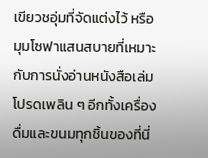เขียวชอุ่มที่จัดแต่งไว้ หรือมุมโซฟาแสนสบายที่เหมาะกับการนั่งอ่านหนังสือเล่มโปรดเพลิน ๆ อีกทั้งเครื่องดื่มและขนมทุกชิ้นของที่นี่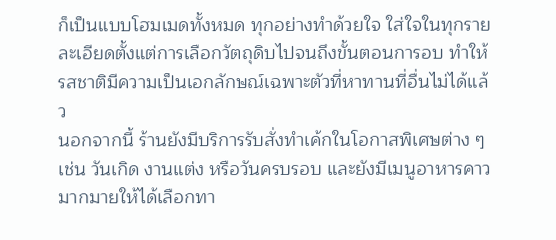ก็เป็นแบบโฮมเมดทั้งหมด ทุกอย่างทำด้วยใจ ใส่ใจในทุกรายละเอียดตั้งแต่การเลือกวัตถุดิบไปจนถึงขั้นตอนการอบ ทำให้รสชาติมีความเป็นเอกลักษณ์เฉพาะตัวที่หาทานที่อื่นไม่ได้แล้ว
นอกจากนี้ ร้านยังมีบริการรับสั่งทำเค้กในโอกาสพิเศษต่าง ๆ เช่น วันเกิด งานแต่ง หรือวันครบรอบ และยังมีเมนูอาหารคาวมากมายให้ได้เลือกทา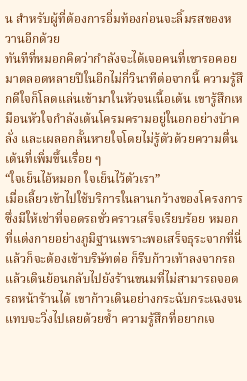น สำหรับผู้ที่ต้องการอิ่มท้องก่อนจะลิ้มรสของหวานอีกด้วย
ทันทีที่หมอกคิดว่ากำลังจะได้เจอคนที่เขารอคอยมาตลอดหลายปีในอีกไม่กี่วินาทีต่อจากนี้ ความรู้สึกดีใจก็โลดแล่นเข้ามาในหัวจนเนื้อเต้น เขารู้สึกเหมือนหัวใจกำลังเต้นโครมครามอยู่ในอกอย่างบ้าคลั่ง และเผลอกลั้นหายใจโดยไม่รู้ตัวด้วยความตื่นเต้นที่เพิ่มขึ้นเรื่อย ๆ
“ใจเย็นไอ้หมอก ใจเย็นไว้ตัวเรา”
เมื่อเลี้ยวเข้าไปใช้บริการในลานกว้างของโครงการซึ่งมีให้เช่าที่จอดรถชั่วคราวเสร็จเรียบร้อย หมอกที่แต่งกายอย่างภูมิฐานเพราะพอเสร็จธุระจากที่นี่แล้วก็จะต้องเข้าบริษัทต่อ ก็รีบก้าวเท้าลงจากรถแล้วเดินย้อนกลับไปยังร้านขนมที่ไม่สามารถจอดรถหน้าร้านได้ เขาก้าวเดินอย่างกระฉับกระเฉงจนแทบจะวิ่งไปเลยด้วยซ้ำ ความรู้สึกที่อยากเจ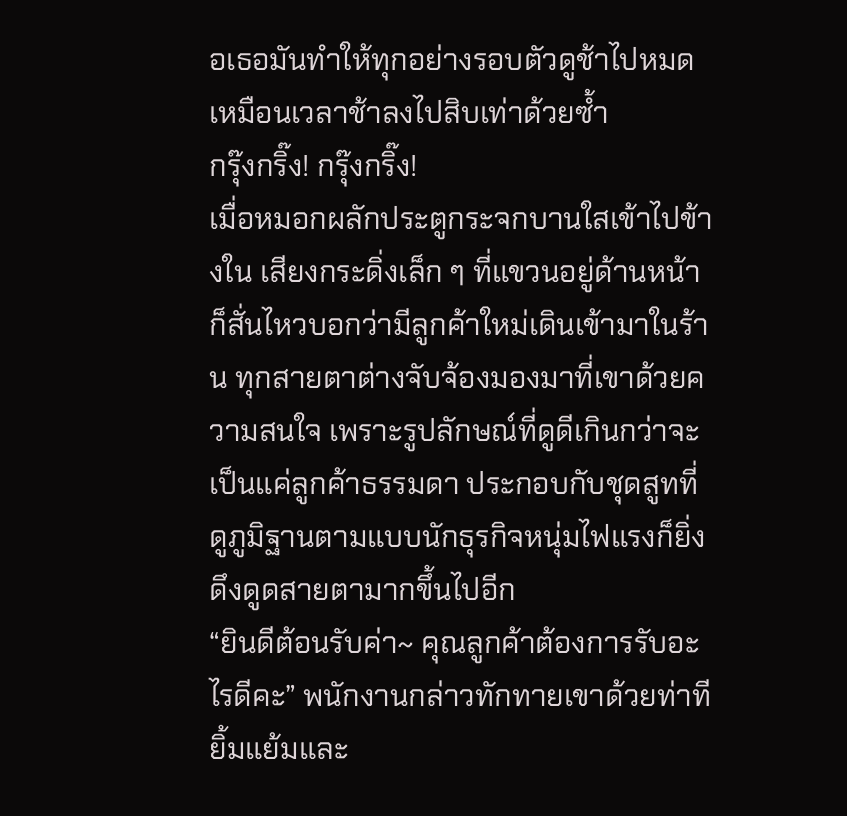อเธอมันทำให้ทุกอย่างรอบตัวดูช้าไปหมด เหมือนเวลาช้าลงไปสิบเท่าด้วยซ้ำ
กรุ๊งกริ๊ง! กรุ๊งกริ๊ง!
เมื่อหมอกผลักประตูกระจกบานใสเข้าไปข้างใน เสียงกระดิ่งเล็ก ๆ ที่แขวนอยู่ด้านหน้าก็สั่นไหวบอกว่ามีลูกค้าใหม่เดินเข้ามาในร้าน ทุกสายตาต่างจับจ้องมองมาที่เขาด้วยความสนใจ เพราะรูปลักษณ์ที่ดูดีเกินกว่าจะเป็นแค่ลูกค้าธรรมดา ประกอบกับชุดสูทที่ดูภูมิฐานตามแบบนักธุรกิจหนุ่มไฟแรงก็ยิ่งดึงดูดสายตามากขึ้นไปอีก
“ยินดีต้อนรับค่า~ คุณลูกค้าต้องการรับอะไรดีคะ” พนักงานกล่าวทักทายเขาด้วยท่าทียิ้มแย้มและ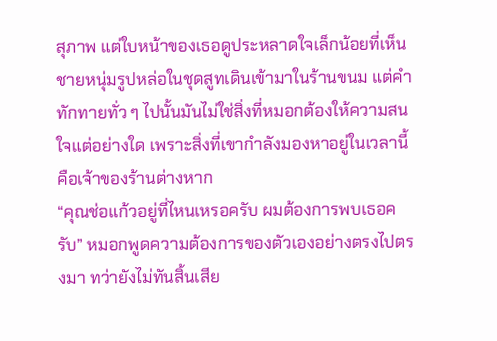สุภาพ แต่ใบหน้าของเธอดูประหลาดใจเล็กน้อยที่เห็นชายหนุ่มรูปหล่อในชุดสูทเดินเข้ามาในร้านขนม แต่คำทักทายทั่ว ๆ ไปนั้นมันไม่ใช่สิ่งที่หมอกต้องให้ความสนใจแต่อย่างใด เพราะสิ่งที่เขากำลังมองหาอยู่ในเวลานี้ คือเจ้าของร้านต่างหาก
“คุณช่อแก้วอยู่ที่ไหนเหรอครับ ผมต้องการพบเธอครับ” หมอกพูดความต้องการของตัวเองอย่างตรงไปตรงมา ทว่ายังไม่ทันสิ้นเสีย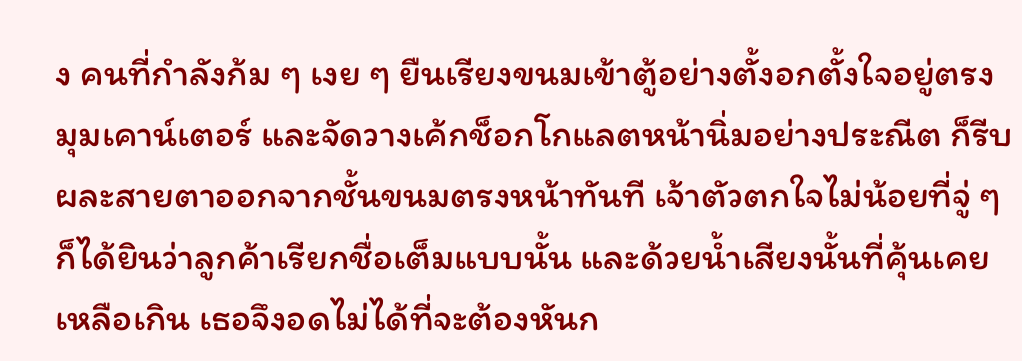ง คนที่กำลังก้ม ๆ เงย ๆ ยืนเรียงขนมเข้าตู้อย่างตั้งอกตั้งใจอยู่ตรงมุมเคาน์เตอร์ และจัดวางเค้กช็อกโกแลตหน้านิ่มอย่างประณีต ก็รีบผละสายตาออกจากชั้นขนมตรงหน้าทันที เจ้าตัวตกใจไม่น้อยที่จู่ ๆ ก็ได้ยินว่าลูกค้าเรียกชื่อเต็มแบบนั้น และด้วยน้ำเสียงนั้นที่คุ้นเคยเหลือเกิน เธอจึงอดไม่ได้ที่จะต้องหันก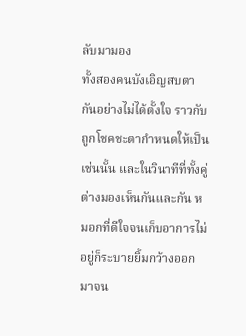ลับมามอง
ทั้งสองคนบังเอิญสบตากันอย่างไม่ได้ตั้งใจ ราวกับถูกโชคชะตากำหนดให้เป็นเช่นนั้น และในวินาทีที่ทั้งคู่ต่างมองเห็นกันและกัน หมอกที่ดีใจจนเก็บอาการไม่อยู่ก็ระบายยิ้มกว้างออกมาจน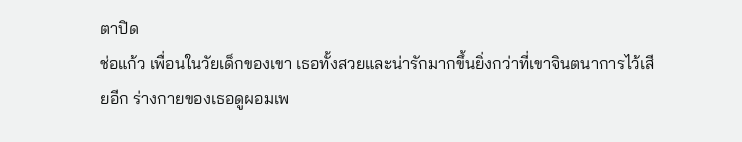ตาปิด
ช่อแก้ว เพื่อนในวัยเด็กของเขา เธอทั้งสวยและน่ารักมากขึ้นยิ่งกว่าที่เขาจินตนาการไว้เสียอีก ร่างกายของเธอดูผอมเพ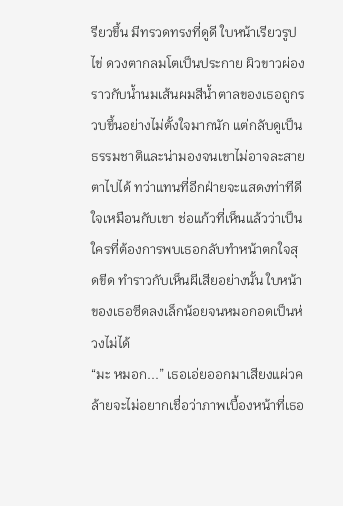รียวขึ้น มีทรวดทรงที่ดูดี ใบหน้าเรียวรูปไข่ ดวงตากลมโตเป็นประกาย ผิวขาวผ่องราวกับน้ำนมเส้นผมสีน้ำตาลของเธอถูกรวบขึ้นอย่างไม่ตั้งใจมากนัก แต่กลับดูเป็นธรรมชาติและน่ามองจนเขาไม่อาจละสายตาไปได้ ทว่าแทนที่อีกฝ่ายจะแสดงท่าทีดีใจเหมือนกับเขา ช่อแก้วที่เห็นแล้วว่าเป็นใครที่ต้องการพบเธอกลับทำหน้าตกใจสุดขีด ทำราวกับเห็นผีเสียอย่างนั้น ใบหน้าของเธอซีดลงเล็กน้อยจนหมอกอดเป็นห่วงไม่ได้
“มะ หมอก...” เธอเอ่ยออกมาเสียงแผ่วคล้ายจะไม่อยากเชื่อว่าภาพเบื้องหน้าที่เธอ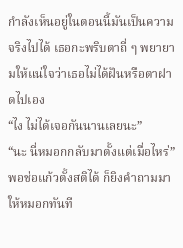กำลังเห็นอยู่ในตอนนี้มันเป็นความจริงไปได้ เธอกะพริบตาถี่ ๆ พยายามให้แน่ใจว่าเธอไม่ได้ฝันหรือตาฝาดไปเอง
“ไง ไม่ได้เจอกันนานเลยนะ”
“นะ นี่หมอกกลับมาตั้งแต่เมื่อไหร่” พอช่อแก้วตั้งสติได้ ก็ยิงคำถามมาให้หมอกทันที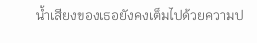น้ำเสียงของเธอยังคงเต็มไปด้วยความป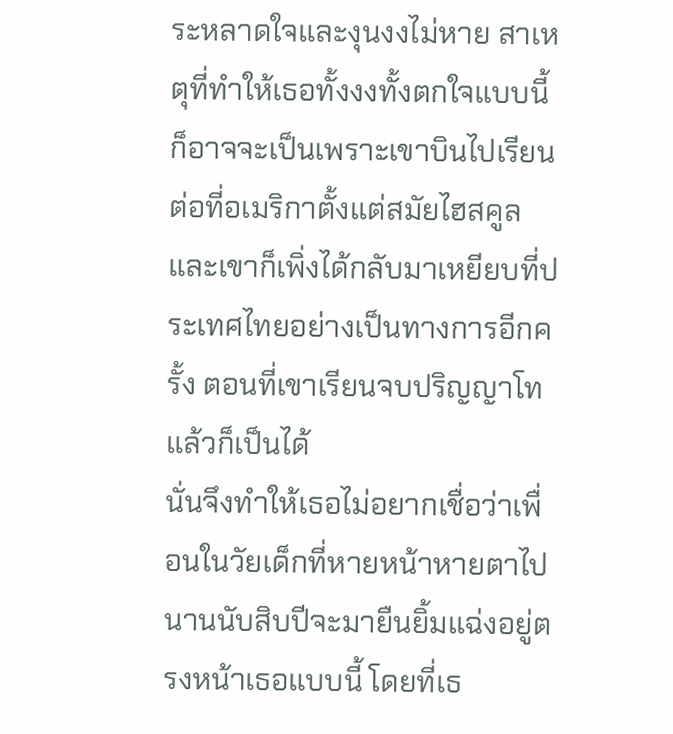ระหลาดใจและงุนงงไม่หาย สาเหตุที่ทำให้เธอทั้งงงทั้งตกใจแบบนี้ ก็อาจจะเป็นเพราะเขาบินไปเรียนต่อที่อเมริกาตั้งแต่สมัยไฮสคูล และเขาก็เพิ่งได้กลับมาเหยียบที่ประเทศไทยอย่างเป็นทางการอีกครั้ง ตอนที่เขาเรียนจบปริญญาโทแล้วก็เป็นได้
นั่นจึงทำให้เธอไม่อยากเชื่อว่าเพื่อนในวัยเด็กที่หายหน้าหายตาไปนานนับสิบปีจะมายืนยิ้มแฉ่งอยู่ตรงหน้าเธอแบบนี้ โดยที่เธ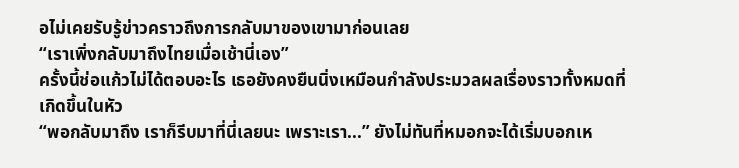อไม่เคยรับรู้ข่าวคราวถึงการกลับมาของเขามาก่อนเลย
“เราเพิ่งกลับมาถึงไทยเมื่อเช้านี่เอง”
ครั้งนี้ช่อแก้วไม่ได้ตอบอะไร เธอยังคงยืนนิ่งเหมือนกำลังประมวลผลเรื่องราวทั้งหมดที่เกิดขึ้นในหัว
“พอกลับมาถึง เราก็รีบมาที่นี่เลยนะ เพราะเรา...” ยังไม่ทันที่หมอกจะได้เริ่มบอกเห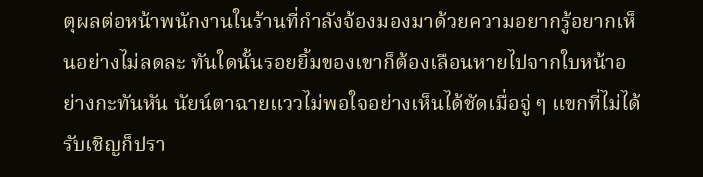ตุผลต่อหน้าพนักงานในร้านที่กำลังจ้องมองมาด้วยความอยากรู้อยากเห็นอย่างไม่ลดละ ทันใดนั้นรอยยิ้มของเขาก็ต้องเลือนหายไปจากใบหน้าอย่างกะทันหัน นัยน์ตาฉายแววไม่พอใจอย่างเห็นได้ชัดเมื่อจู่ ๆ แขกที่ไม่ได้รับเชิญก็ปรา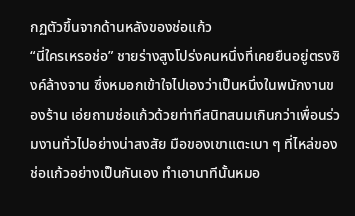กฏตัวขึ้นจากด้านหลังของช่อแก้ว
“นี่ใครเหรอช่อ” ชายร่างสูงโปร่งคนหนึ่งที่เคยยืนอยู่ตรงซิงค์ล้างจาน ซึ่งหมอกเข้าใจไปเองว่าเป็นหนึ่งในพนักงานของร้าน เอ่ยถามช่อแก้วด้วยท่าทีสนิทสนมเกินกว่าเพื่อนร่วมงานทั่วไปอย่างน่าสงสัย มือของเขาแตะเบา ๆ ที่ไหล่ของช่อแก้วอย่างเป็นกันเอง ทำเอานาทีนั้นหมอ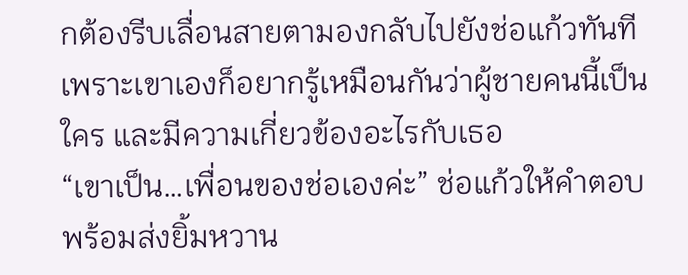กต้องรีบเลื่อนสายตามองกลับไปยังช่อแก้วทันที เพราะเขาเองก็อยากรู้เหมือนกันว่าผู้ชายคนนี้เป็นใคร และมีความเกี่ยวข้องอะไรกับเธอ
“เขาเป็น…เพื่อนของช่อเองค่ะ” ช่อแก้วให้คำตอบพร้อมส่งยิ้มหวาน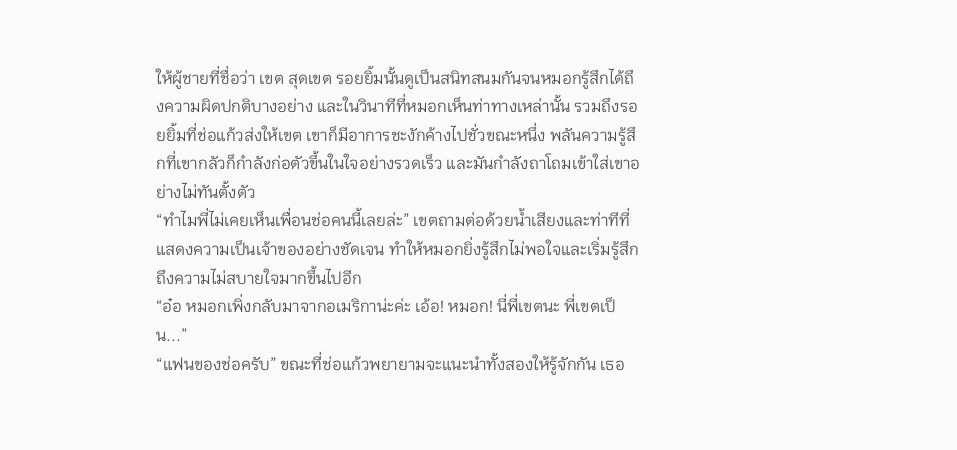ให้ผู้ชายที่ชื่อว่า เขต สุดเขต รอยยิ้มนั้นดูเป็นสนิทสนมกันจนหมอกรู้สึกได้ถึงความผิดปกติบางอย่าง และในวินาทีที่หมอกเห็นท่าทางเหล่านั้น รวมถึงรอยยิ้มที่ช่อแก้วส่งให้เขต เขาก็มีอาการชะงักค้างไปชั่วขณะหนึ่ง พลันความรู้สึกที่เขากลัวก็กำลังก่อตัวขึ้นในใจอย่างรวดเร็ว และมันกำลังถาโถมเข้าใส่เขาอย่างไม่ทันตั้งตัว
“ทำไมพี่ไม่เคยเห็นเพื่อนช่อคนนี้เลยล่ะ” เขตถามต่อด้วยน้ำเสียงและท่าทีที่แสดงความเป็นเจ้าของอย่างชัดเจน ทำให้หมอกยิ่งรู้สึกไม่พอใจและเริ่มรู้สึกถึงความไม่สบายใจมากขึ้นไปอีก
“อ๋อ หมอกเพิ่งกลับมาจากอเมริกาน่ะค่ะ เอ้อ! หมอก! นี่พี่เขตนะ พี่เขตเป็น...”
“แฟนของช่อครับ” ขณะที่ช่อแก้วพยายามจะแนะนำทั้งสองให้รู้จักกัน เธอ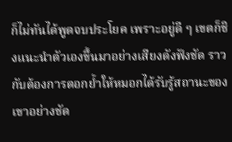ก็ไม่ทันได้พูดจบประโยค เพราะอยู่ดี ๆ เขตก็ชิงแนะนำตัวเองขึ้นมาอย่างเสียงดังฟังชัด ราวกับต้องการตอกย้ำให้หมอกได้รับรู้สถานะของเขาอย่างชัด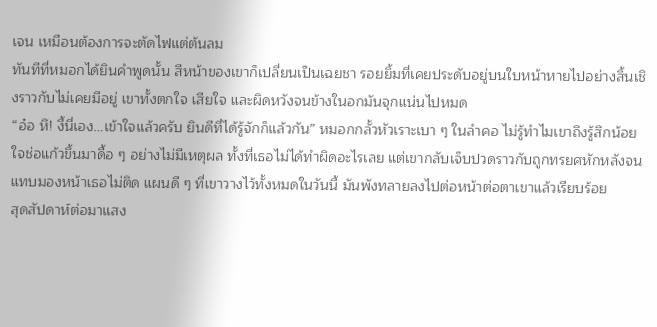เจน เหมือนต้องการจะตัดไฟแต่ต้นลม
ทันทีที่หมอกได้ยินคำพูดนั้น สีหน้าของเขาก็เปลี่ยนเป็นเฉยชา รอยยิ้มที่เคยประดับอยู่บนใบหน้าหายไปอย่างสิ้นเชิงราวกับไม่เคยมีอยู่ เขาทั้งตกใจ เสียใจ และผิดหวังจนข้างในอกมันจุกแน่นไปหมด
“อ๋อ หึ! งี้นี่เอง…เข้าใจแล้วครับ ยินดีที่ได้รู้จักก็แล้วกัน” หมอกกลั้วหัวเราะเบา ๆ ในลำคอ ไม่รู้ทำไมเขาถึงรู้สึกน้อยใจช่อแก้วขึ้นมาดื้อ ๆ อย่างไม่มีเหตุผล ทั้งที่เธอไม่ได้ทำผิดอะไรเลย แต่เขากลับเจ็บปวดราวกับถูกทรยศหักหลังจนแทบมองหน้าเธอไม่ติด แผนดี ๆ ที่เขาวางไว้ทั้งหมดในวันนี้ มันพังทลายลงไปต่อหน้าต่อตาเขาแล้วเรียบร้อย
สุดสัปดาห์ต่อมาแสง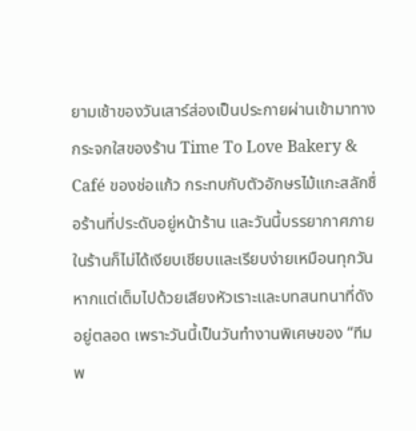ยามเช้าของวันเสาร์ส่องเป็นประกายผ่านเข้ามาทางกระจกใสของร้าน Time To Love Bakery & Café ของช่อแก้ว กระทบกับตัวอักษรไม้แกะสลักชื่อร้านที่ประดับอยู่หน้าร้าน และวันนี้บรรยากาศภายในร้านก็ไม่ได้เงียบเชียบและเรียบง่ายเหมือนทุกวัน หากแต่เต็มไปด้วยเสียงหัวเราะและบทสนทนาที่ดังอยู่ตลอด เพราะวันนี้เป็นวันทำงานพิเศษของ “ทีมพ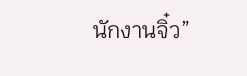นักงานจิ๋ว”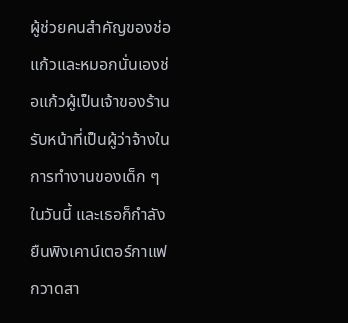ผู้ช่วยคนสำคัญของช่อแก้วและหมอกนั่นเองช่อแก้วผู้เป็นเจ้าของร้านรับหน้าที่เป็นผู้ว่าจ้างในการทำงานของเด็ก ๆ ในวันนี้ และเธอก็กำลังยืนพิงเคาน์เตอร์กาแฟ กวาดสา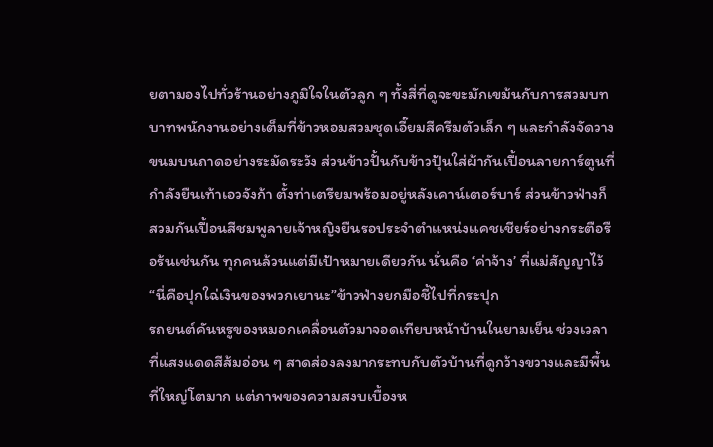ยตามองไปทั่วร้านอย่างภูมิใจในตัวลูก ๆ ทั้งสี่ที่ดูจะขะมักเขม้นกับการสวมบทบาทพนักงานอย่างเต็มที่ข้าวหอมสวมชุดเอี๊ยมสีครีมตัวเล็ก ๆ และกำลังจัดวางขนมบนถาดอย่างระมัดระวัง ส่วนข้าวปั้นกับข้าวปุ้นใส่ผ้ากันเปื้อนลายการ์ตูนที่กำลังยืนเท้าเอวจังก้า ตั้งท่าเตรียมพร้อมอยู่หลังเคาน์เตอร์บาร์ ส่วนข้าวฟ่างก็สวมกันเปื้อนสีชมพูลายเจ้าหญิงยืนรอประจำตำแหน่งแคชเชียร์อย่างกระตือรือร้นเช่นกัน ทุกคนล้วนแต่มีเป้าหมายเดียวกัน นั่นคือ ‘ค่าจ้าง’ ที่แม่สัญญาไว้“นี่คือปุกใฉ่เงินของพวกเยานะ”ข้าวฟ่างยกมือชี้ไปที่กระปุก
รถยนต์คันหรูของหมอกเคลื่อนตัวมาจอดเทียบหน้าบ้านในยามเย็น ช่วงเวลาที่แสงแดดสีส้มอ่อน ๆ สาดส่องลงมากระทบกับตัวบ้านที่ดูกว้างขวางและมีพื้นที่ใหญ่โตมาก แต่ภาพของความสงบเบื้องห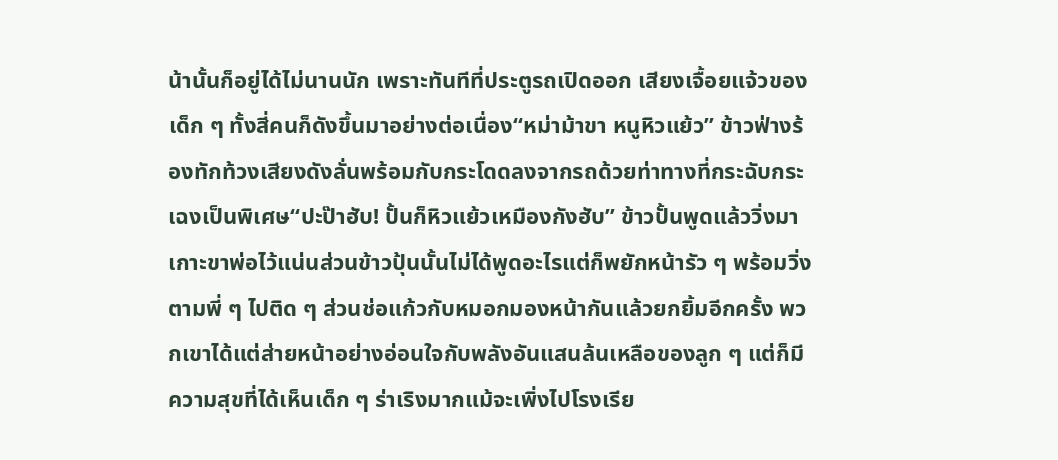น้านั้นก็อยู่ได้ไม่นานนัก เพราะทันทีที่ประตูรถเปิดออก เสียงเจื้อยแจ้วของเด็ก ๆ ทั้งสี่คนก็ดังขึ้นมาอย่างต่อเนื่อง“หม่าม้าขา หนูหิวแย้ว” ข้าวฟ่างร้องทักท้วงเสียงดังลั่นพร้อมกับกระโดดลงจากรถด้วยท่าทางที่กระฉับกระเฉงเป็นพิเศษ“ปะป๊าฮับ! ปั้นก็หิวแย้วเหมืองกังฮับ” ข้าวปั้นพูดแล้ววิ่งมาเกาะขาพ่อไว้แน่นส่วนข้าวปุ้นนั้นไม่ได้พูดอะไรแต่ก็พยักหน้ารัว ๆ พร้อมวิ่งตามพี่ ๆ ไปติด ๆ ส่วนช่อแก้วกับหมอกมองหน้ากันแล้วยกยิ้มอีกครั้ง พวกเขาได้แต่ส่ายหน้าอย่างอ่อนใจกับพลังอันแสนล้นเหลือของลูก ๆ แต่ก็มีความสุขที่ได้เห็นเด็ก ๆ ร่าเริงมากแม้จะเพิ่งไปโรงเรีย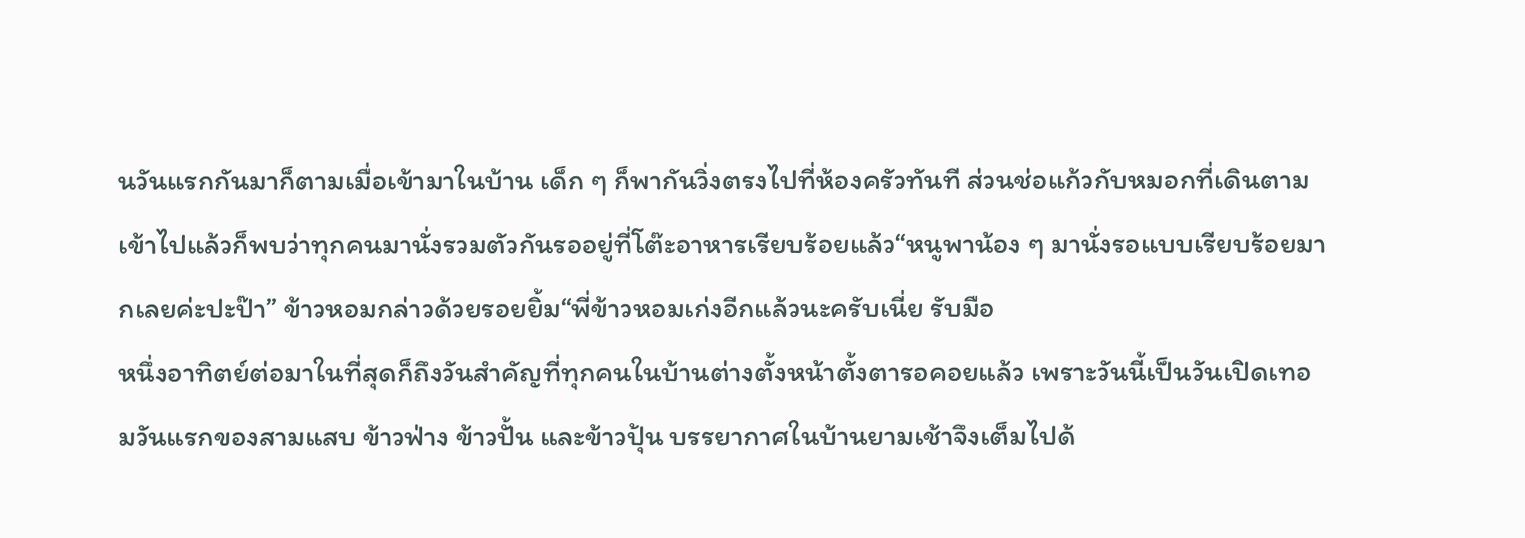นวันแรกกันมาก็ตามเมื่อเข้ามาในบ้าน เด็ก ๆ ก็พากันวิ่งตรงไปที่ห้องครัวทันที ส่วนช่อแก้วกับหมอกที่เดินตามเข้าไปแล้วก็พบว่าทุกคนมานั่งรวมตัวกันรออยู่ที่โต๊ะอาหารเรียบร้อยแล้ว“หนูพาน้อง ๆ มานั่งรอแบบเรียบร้อยมากเลยค่ะปะป๊า” ข้าวหอมกล่าวด้วยรอยยิ้ม“พี่ข้าวหอมเก่งอีกแล้วนะครับเนี่ย รับมือ
หนึ่งอาทิตย์ต่อมาในที่สุดก็ถึงวันสำคัญที่ทุกคนในบ้านต่างตั้งหน้าตั้งตารอคอยแล้ว เพราะวันนี้เป็นวันเปิดเทอมวันแรกของสามแสบ ข้าวฟ่าง ข้าวปั้น และข้าวปุ้น บรรยากาศในบ้านยามเช้าจึงเต็มไปด้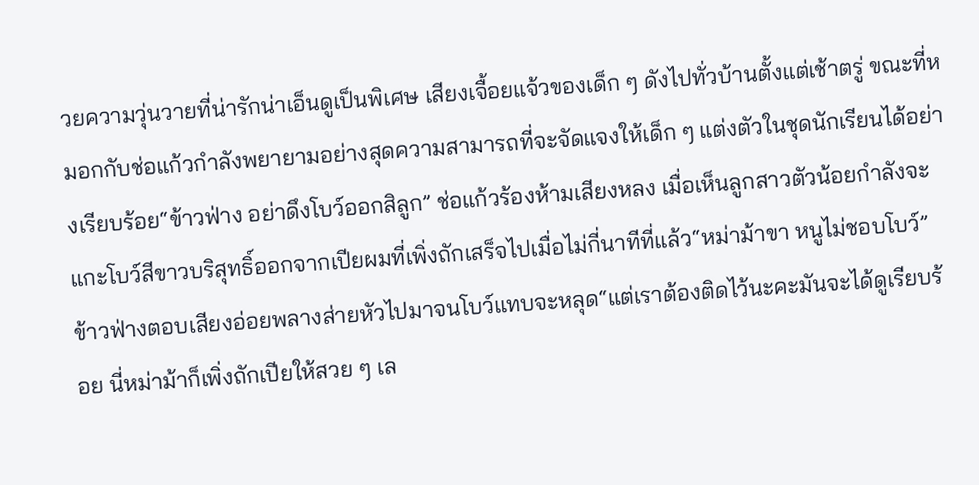วยความวุ่นวายที่น่ารักน่าเอ็นดูเป็นพิเศษ เสียงเจื้อยแจ้วของเด็ก ๆ ดังไปทั่วบ้านตั้งแต่เช้าตรู่ ขณะที่หมอกกับช่อแก้วกำลังพยายามอย่างสุดความสามารถที่จะจัดแจงให้เด็ก ๆ แต่งตัวในชุดนักเรียนได้อย่างเรียบร้อย“ข้าวฟ่าง อย่าดึงโบว์ออกสิลูก” ช่อแก้วร้องห้ามเสียงหลง เมื่อเห็นลูกสาวตัวน้อยกำลังจะแกะโบว์สีขาวบริสุทธิ์ออกจากเปียผมที่เพิ่งถักเสร็จไปเมื่อไม่กี่นาทีที่แล้ว“หม่าม้าขา หนูไม่ชอบโบว์” ข้าวฟ่างตอบเสียงอ่อยพลางส่ายหัวไปมาจนโบว์แทบจะหลุด“แต่เราต้องติดไว้นะคะมันจะได้ดูเรียบร้อย นี่หม่าม้าก็เพิ่งถักเปียให้สวย ๆ เล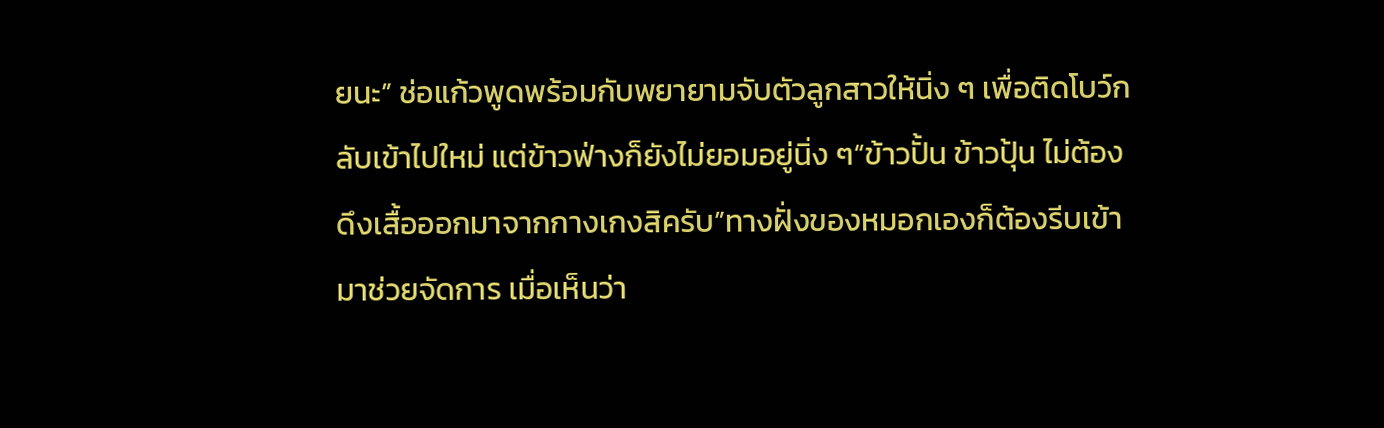ยนะ” ช่อแก้วพูดพร้อมกับพยายามจับตัวลูกสาวให้นิ่ง ๆ เพื่อติดโบว์กลับเข้าไปใหม่ แต่ข้าวฟ่างก็ยังไม่ยอมอยู่นิ่ง ๆ“ข้าวปั้น ข้าวปุ้น ไม่ต้องดึงเสื้อออกมาจากกางเกงสิครับ”ทางฝั่งของหมอกเองก็ต้องรีบเข้ามาช่วยจัดการ เมื่อเห็นว่า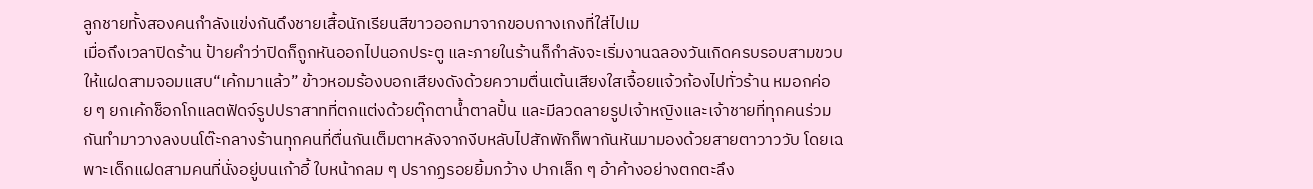ลูกชายทั้งสองคนกำลังแข่งกันดึงชายเสื้อนักเรียนสีขาวออกมาจากขอบกางเกงที่ใส่ไปเม
เมื่อถึงเวลาปิดร้าน ป้ายคำว่าปิดก็ถูกหันออกไปนอกประตู และภายในร้านก็กำลังจะเริ่มงานฉลองวันเกิดครบรอบสามขวบให้แฝดสามจอมแสบ“เค้กมาแล้ว” ข้าวหอมร้องบอกเสียงดังด้วยความตื่นเต้นเสียงใสเจื้อยแจ้วก้องไปทั่วร้าน หมอกค่อย ๆ ยกเค้กช็อกโกแลตฟัดจ์รูปปราสาทที่ตกแต่งด้วยตุ๊กตาน้ำตาลปั้น และมีลวดลายรูปเจ้าหญิงและเจ้าชายที่ทุกคนร่วมกันทำมาวางลงบนโต๊ะกลางร้านทุกคนที่ตื่นกันเต็มตาหลังจากงีบหลับไปสักพักก็พากันหันมามองด้วยสายตาวาววับ โดยเฉพาะเด็กแฝดสามคนที่นั่งอยู่บนเก้าอี้ ใบหน้ากลม ๆ ปรากฏรอยยิ้มกว้าง ปากเล็ก ๆ อ้าค้างอย่างตกตะลึง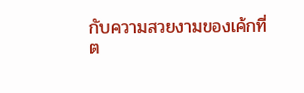กับความสวยงามของเค้กที่ต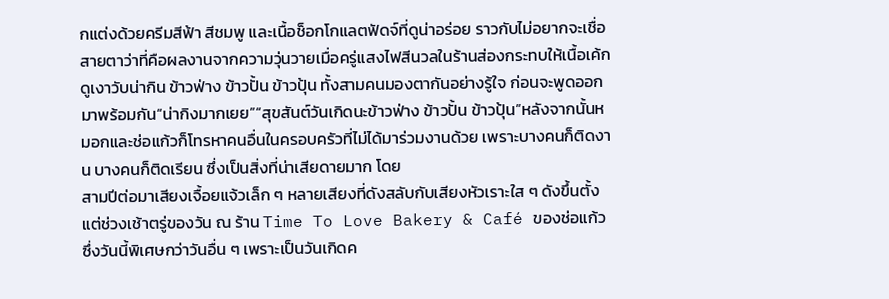กแต่งด้วยครีมสีฟ้า สีชมพู และเนื้อช็อกโกแลตฟัดจ์ที่ดูน่าอร่อย ราวกับไม่อยากจะเชื่อสายตาว่าที่คือผลงานจากความวุ่นวายเมื่อครู่แสงไฟสีนวลในร้านส่องกระทบให้เนื้อเค้กดูเงาวับน่ากิน ข้าวฟ่าง ข้าวปั้น ข้าวปุ้น ทั้งสามคนมองตากันอย่างรู้ใจ ก่อนจะพูดออกมาพร้อมกัน“น่ากิงมากเยย”“สุขสันต์วันเกิดนะข้าวฟ่าง ข้าวปั้น ข้าวปุ้น”หลังจากนั้นหมอกและช่อแก้วก็โทรหาคนอื่นในครอบครัวที่ไม่ได้มาร่วมงานด้วย เพราะบางคนก็ติดงาน บางคนก็ติดเรียน ซึ่งเป็นสิ่งที่น่าเสียดายมาก โดย
สามปีต่อมาเสียงเจื้อยแจ้วเล็ก ๆ หลายเสียงที่ดังสลับกับเสียงหัวเราะใส ๆ ดังขึ้นตั้งแต่ช่วงเช้าตรู่ของวัน ณ ร้าน Time To Love Bakery & Café ของช่อแก้ว ซึ่งวันนี้พิเศษกว่าวันอื่น ๆ เพราะเป็นวันเกิดค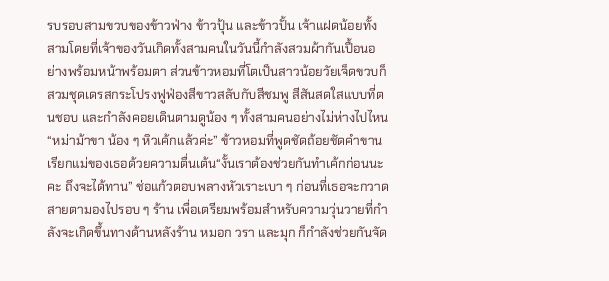รบรอบสามขวบของข้าวฟ่าง ข้าวปุ้น และข้าวปั้น เจ้าแฝดน้อยทั้งสามโดยที่เจ้าของวันเกิดทั้งสามคนในวันนี้กำลังสวมผ้ากันเปื้อนอย่างพร้อมหน้าพร้อมตา ส่วนข้าวหอมที่โตเป็นสาวน้อยวัยเจ็ดขวบก็สวมชุดเดรสกระโปรงฟูฟ่องสีขาวสลับกับสีชมพู สีสันสดใสแบบที่ตนชอบ และกำลังคอยเดินตามดูน้อง ๆ ทั้งสามคนอย่างไม่ห่างไปไหน“หม่าม้าขา น้อง ๆ หิวเค้กแล้วค่ะ” ข้าวหอมที่พูดชัดถ้อยชัดคำขานเรียกแม่ของเธอด้วยความตื่นเต้น“งั้นเราต้องช่วยกันทำเค้กก่อนนะคะ ถึงจะได้ทาน” ช่อแก้วตอบพลางหัวเราะเบา ๆ ก่อนที่เธอจะกวาดสายตามองไปรอบ ๆ ร้าน เพื่อเตรียมพร้อมสำหรับความวุ่นวายที่กำลังจะเกิดขึ้นทางด้านหลังร้าน หมอก วรา และมุก ก็กำลังช่วยกันจัด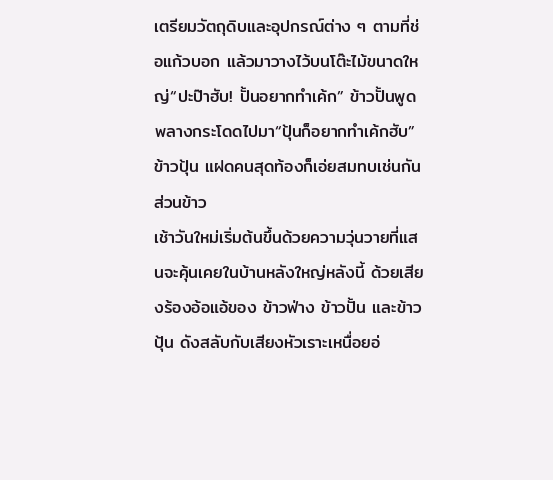เตรียมวัตถุดิบและอุปกรณ์ต่าง ๆ ตามที่ช่อแก้วบอก แล้วมาวางไว้บนโต๊ะไม้ขนาดใหญ่“ปะป๊าฮับ! ปั้นอยากทำเค้ก” ข้าวปั้นพูดพลางกระโดดไปมา“ปุ้นก็อยากทำเค้กฮับ” ข้าวปุ้น แฝดคนสุดท้องก็เอ่ยสมทบเช่นกันส่วนข้าว
เช้าวันใหม่เริ่มต้นขึ้นด้วยความวุ่นวายที่แสนจะคุ้นเคยในบ้านหลังใหญ่หลังนี้ ด้วยเสียงร้องอ้อแอ้ของ ข้าวฟ่าง ข้าวปั้น และข้าวปุ้น ดังสลับกับเสียงหัวเราะเหนื่อยอ่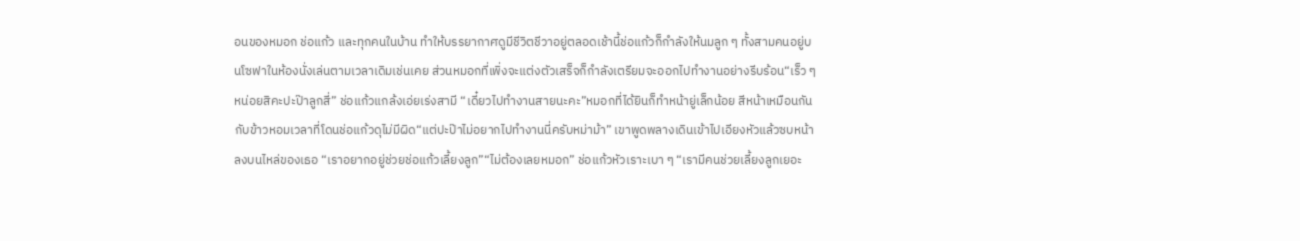อนของหมอก ช่อแก้ว และทุกคนในบ้าน ทำให้บรรยากาศดูมีชีวิตชีวาอยู่ตลอดเช้านี้ช่อแก้วก็กำลังให้นมลูก ๆ ทั้งสามคนอยู่บนโซฟาในห้องนั่งเล่นตามเวลาเดิมเช่นเคย ส่วนหมอกที่เพิ่งจะแต่งตัวเสร็จก็กำลังเตรียมจะออกไปทำงานอย่างรีบร้อน“เร็ว ๆ หน่อยสิคะปะป๊าลูกสี่” ช่อแก้วแกล้งเอ่ยเร่งสามี “เดี๋ยวไปทำงานสายนะคะ”หมอกที่ได้ยินก็ทำหน้ายู่เล็กน้อย สีหน้าเหมือนกันกับข้าวหอมเวลาที่โดนช่อแก้วดุไม่มีผิด“แต่ปะป๊าไม่อยากไปทำงานนี่ครับหม่าม้า” เขาพูดพลางเดินเข้าไปเอียงหัวแล้วซบหน้าลงบนไหล่ของเธอ “เราอยากอยู่ช่วยช่อแก้วเลี้ยงลูก”“ไม่ต้องเลยหมอก” ช่อแก้วหัวเราะเบา ๆ “เรามีคนช่วยเลี้ยงลูกเยอะ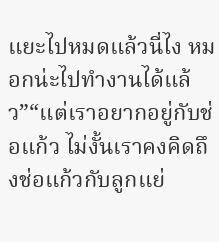แยะไปหมดแล้วนี่ไง หมอกน่ะไปทำงานได้แล้ว”“แต่เราอยากอยู่กับช่อแก้ว ไม่งั้นเราคงคิดถึงช่อแก้วกับลูกแย่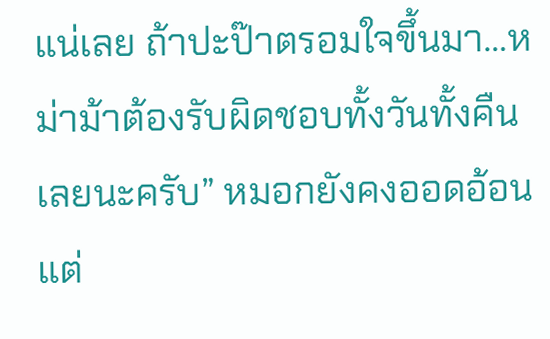แน่เลย ถ้าปะป๊าตรอมใจขึ้นมา…หม่าม้าต้องรับผิดชอบทั้งวันทั้งคืนเลยนะครับ” หมอกยังคงออดอ้อนแต่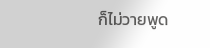ก็ไม่วายพูด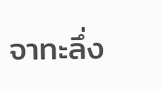จาทะลึ่ง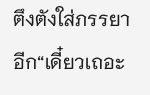ตึงตังใส่ภรรยาอีก“เดี๋ยวเถอะ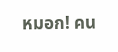หมอก! คน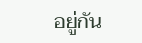อยู่กัน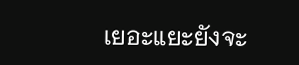เยอะแยะยังจะ